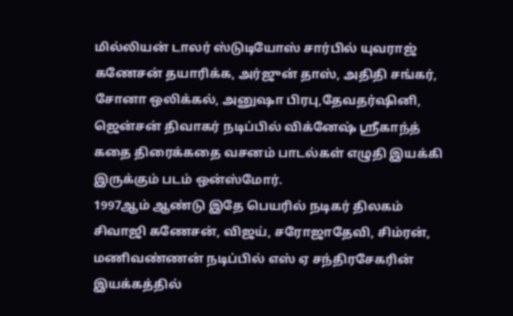மில்லியன் டாலர் ஸ்டுடியோஸ் சார்பில் யுவராஜ் கணேசன் தயாரிக்க, அர்ஜுன் தாஸ், அதிதி சங்கர், சோனா ஒலிக்கல், அனுஷா பிரபு,தேவதர்ஷினி, ஜென்சன் திவாகர் நடிப்பில் விக்னேஷ் ஸ்ரீகாந்த் கதை திரைக்கதை வசனம் பாடல்கள் எழுதி இயக்கி இருக்கும் படம் ஒன்ஸ்மோர்.
1997ஆம் ஆண்டு இதே பெயரில் நடிகர் திலகம் சிவாஜி கணேசன், விஜய், சரோஜாதேவி, சிம்ரன், மணிவண்ணன் நடிப்பில் எஸ் ஏ சந்திரசேகரின் இயக்கத்தில்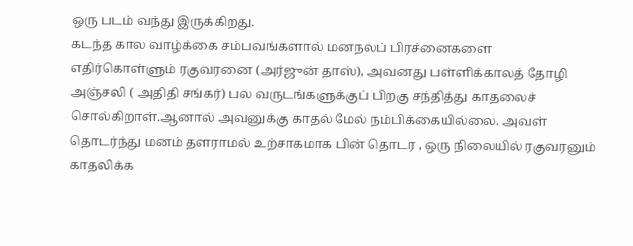ஒரு படம் வந்து இருக்கிறது.
கடந்த கால வாழ்க்கை சம்பவங்களால் மனநலப் பிரச்னைகளை எதிர்கொள்ளும் ரகுவரனை (அர்ஜுன் தாஸ்), அவனது பள்ளிக்காலத் தோழி அஞ்சலி ( அதிதி சங்கர்) பல வருடங்களுக்குப் பிறகு சந்தித்து காதலைச் சொல்கிறாள்.ஆனால் அவனுக்கு காதல் மேல் நம்பிக்கையில்லை. அவள் தொடர்ந்து மனம் தளராமல் உற்சாகமாக பின் தொடர , ஒரு நிலையில் ரகுவரனும் காதலிக்க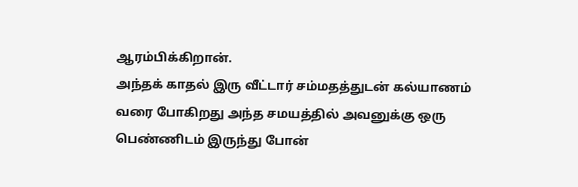ஆரம்பிக்கிறான்.
அந்தக் காதல் இரு வீட்டார் சம்மதத்துடன் கல்யாணம் வரை போகிறது அந்த சமயத்தில் அவனுக்கு ஒரு பெண்ணிடம் இருந்து போன்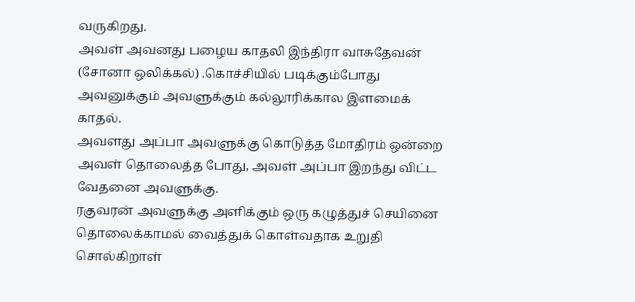வருகிறது.
அவள் அவனது பழைய காதலி இந்திரா வாசுதேவன் (சோனா ஒலிக்கல்) .கொச்சியில் படிக்கும்போது அவனுக்கும் அவளுக்கும் கல்லூரிக்கால இளமைக் காதல்.
அவளது அப்பா அவளுக்கு கொடுத்த மோதிரம் ஒன்றை அவள் தொலைத்த போது, அவள் அப்பா இறந்து விட்ட வேதனை அவளுக்கு.
ரகுவரன் அவளுக்கு அளிக்கும் ஒரு கழுத்துச் செயினை தொலைக்காமல் வைத்துக் கொள்வதாக உறுதி சொல்கிறாள்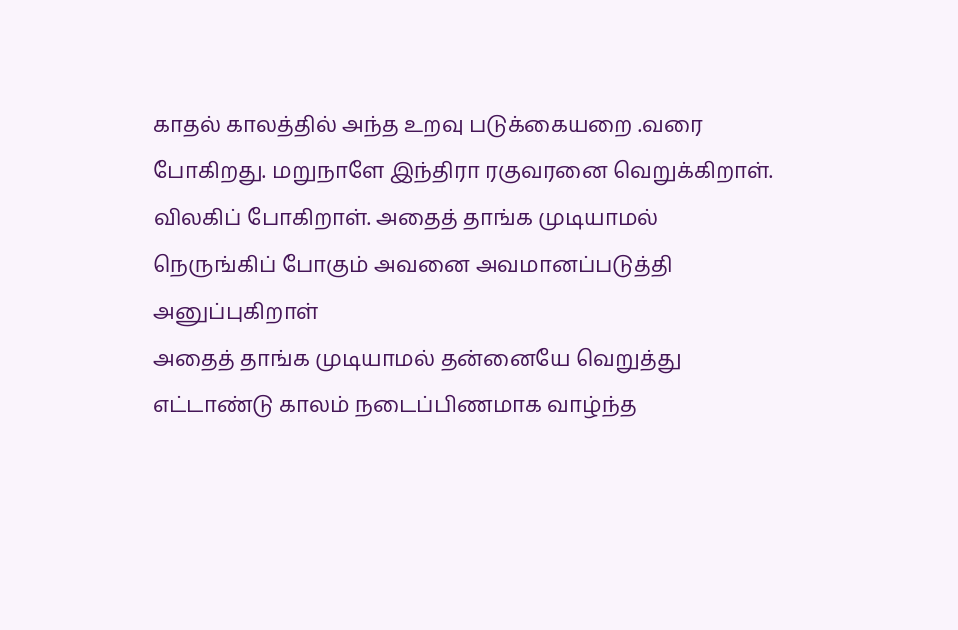காதல் காலத்தில் அந்த உறவு படுக்கையறை .வரை போகிறது. மறுநாளே இந்திரா ரகுவரனை வெறுக்கிறாள். விலகிப் போகிறாள். அதைத் தாங்க முடியாமல் நெருங்கிப் போகும் அவனை அவமானப்படுத்தி அனுப்புகிறாள்
அதைத் தாங்க முடியாமல் தன்னையே வெறுத்து எட்டாண்டு காலம் நடைப்பிணமாக வாழ்ந்த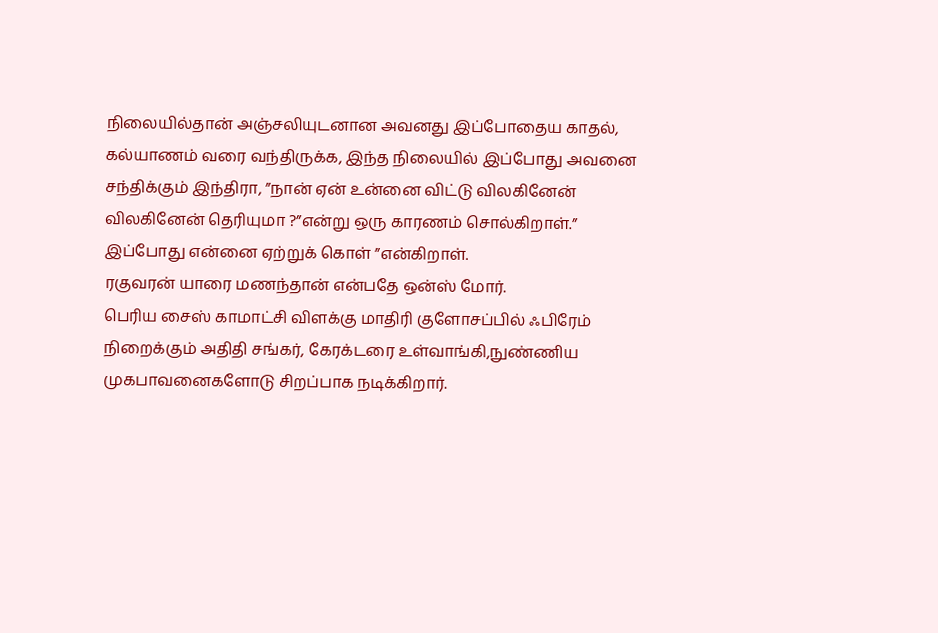நிலையில்தான் அஞ்சலியுடனான அவனது இப்போதைய காதல், கல்யாணம் வரை வந்திருக்க, இந்த நிலையில் இப்போது அவனை சந்திக்கும் இந்திரா, ”நான் ஏன் உன்னை விட்டு விலகினேன் விலகினேன் தெரியுமா ?”என்று ஒரு காரணம் சொல்கிறாள்.” இப்போது என்னை ஏற்றுக் கொள் ”என்கிறாள்.
ரகுவரன் யாரை மணந்தான் என்பதே ஒன்ஸ் மோர்.
பெரிய சைஸ் காமாட்சி விளக்கு மாதிரி குளோசப்பில் ஃபிரேம் நிறைக்கும் அதிதி சங்கர், கேரக்டரை உள்வாங்கி,நுண்ணிய முகபாவனைகளோடு சிறப்பாக நடிக்கிறார்.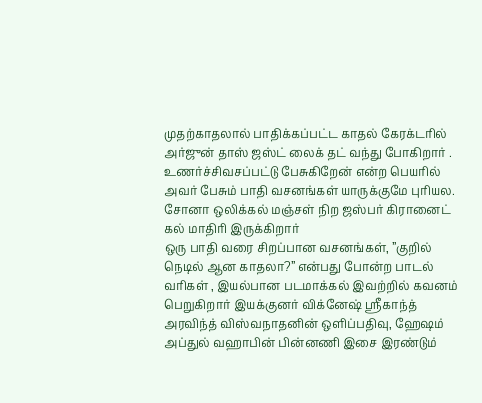முதற்காதலால் பாதிக்கப்பட்ட காதல் கேரக்டரில் அர்ஜுன் தாஸ் ஜஸ்ட் லைக் தட் வந்து போகிறார் . உணர்ச்சிவசப்பட்டு பேசுகிறேன் என்ற பெயரில் அவர் பேசும் பாதி வசனங்கள் யாருக்குமே புரியல.
சோனா ஒலிக்கல் மஞ்சள் நிற ஜஸ்பர் கிரானைட் கல் மாதிரி இருக்கிறார்
ஒரு பாதி வரை சிறப்பான வசனங்கள், ”குறில் நெடில் ஆன காதலா?” என்பது போன்ற பாடல் வரிகள் , இயல்பான படமாக்கல் இவற்றில் கவனம் பெறுகிறார் இயக்குனர் விக்னேஷ் ஸ்ரீகாந்த்
அரவிந்த் விஸ்வநாதனின் ஒளிப்பதிவு, ஹேஷம் அப்துல் வஹாபின் பின்னணி இசை இரண்டும்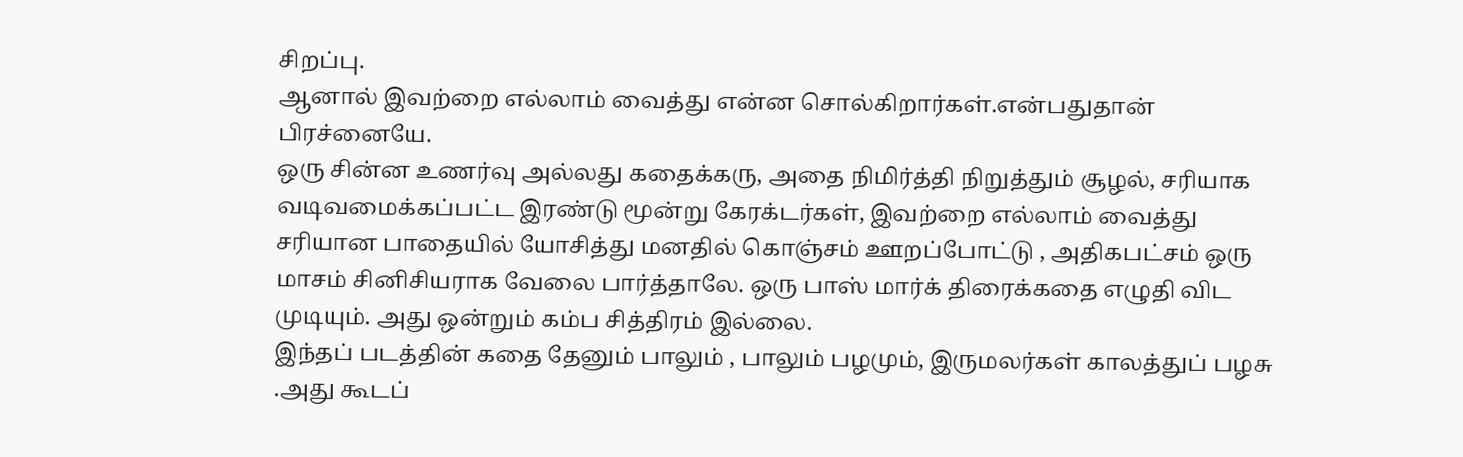சிறப்பு.
ஆனால் இவற்றை எல்லாம் வைத்து என்ன சொல்கிறார்கள்.என்பதுதான் பிரச்னையே.
ஒரு சின்ன உணர்வு அல்லது கதைக்கரு, அதை நிமிர்த்தி நிறுத்தும் சூழல், சரியாக வடிவமைக்கப்பட்ட இரண்டு மூன்று கேரக்டர்கள், இவற்றை எல்லாம் வைத்து சரியான பாதையில் யோசித்து மனதில் கொஞ்சம் ஊறப்போட்டு , அதிகபட்சம் ஒரு மாசம் சினிசியராக வேலை பார்த்தாலே. ஒரு பாஸ் மார்க் திரைக்கதை எழுதி விட முடியும். அது ஒன்றும் கம்ப சித்திரம் இல்லை.
இந்தப் படத்தின் கதை தேனும் பாலும் , பாலும் பழமும், இருமலர்கள் காலத்துப் பழசு .அது கூடப்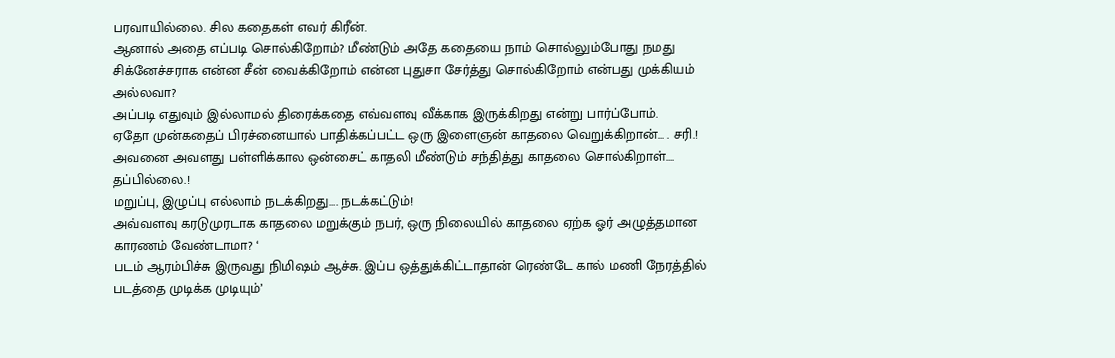பரவாயில்லை. சில கதைகள் எவர் கிரீன்.
ஆனால் அதை எப்படி சொல்கிறோம்? மீண்டும் அதே கதையை நாம் சொல்லும்போது நமது சிக்னேச்சராக என்ன சீன் வைக்கிறோம் என்ன புதுசா சேர்த்து சொல்கிறோம் என்பது முக்கியம் அல்லவா?
அப்படி எதுவும் இல்லாமல் திரைக்கதை எவ்வளவு வீக்காக இருக்கிறது என்று பார்ப்போம்.
ஏதோ முன்கதைப் பிரச்னையால் பாதிக்கப்பட்ட ஒரு இளைஞன் காதலை வெறுக்கிறான்… . சரி.!
அவனை அவளது பள்ளிக்கால ஒன்சைட் காதலி மீண்டும் சந்தித்து காதலை சொல்கிறாள்…. தப்பில்லை.!
மறுப்பு, இழுப்பு எல்லாம் நடக்கிறது…. நடக்கட்டும்!
அவ்வளவு கரடுமுரடாக காதலை மறுக்கும் நபர், ஒரு நிலையில் காதலை ஏற்க ஓர் அழுத்தமான காரணம் வேண்டாமா? ‘
படம் ஆரம்பிச்சு இருவது நிமிஷம் ஆச்சு. இப்ப ஒத்துக்கிட்டாதான் ரெண்டே கால் மணி நேரத்தில் படத்தை முடிக்க முடியும்’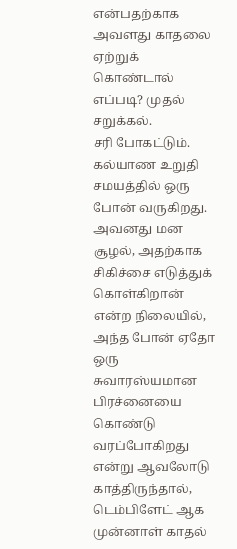என்பதற்காக அவளது காதலை ஏற்றுக் கொண்டால் எப்படி? முதல் சறுக்கல்.
சரி போகட்டும்.
கல்யாண உறுதி சமயத்தில் ஒரு போன் வருகிறது. அவனது மன சூழல், அதற்காக சிகிச்சை எடுத்துக் கொள்கிறான் என்ற நிலையில், அந்த போன் ஏதோ ஒரு சுவாரஸ்யமான பிரச்னையை கொண்டு வரப்போகிறது என்று ஆவலோடு காத்திருந்தால், டெம்பிளேட் ஆக முன்னாள் காதல்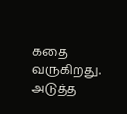கதை வருகிறது. அடுத்த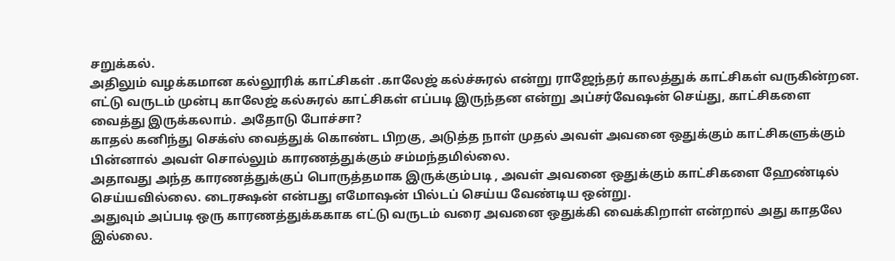சறுக்கல்.
அதிலும் வழக்கமான கல்லூரிக் காட்சிகள் .காலேஜ் கல்ச்சுரல் என்று ராஜேந்தர் காலத்துக் காட்சிகள் வருகின்றன. எட்டு வருடம் முன்பு காலேஜ் கல்சுரல் காட்சிகள் எப்படி இருந்தன என்று அப்சர்வேஷன் செய்து, காட்சிகளை வைத்து இருக்கலாம். அதோடு போச்சா?
காதல் கனிந்து செக்ஸ் வைத்துக் கொண்ட பிறகு, அடுத்த நாள் முதல் அவள் அவனை ஒதுக்கும் காட்சிகளுக்கும் பின்னால் அவள் சொல்லும் காரணத்துக்கும் சம்மந்தமில்லை.
அதாவது அந்த காரணத்துக்குப் பொருத்தமாக இருக்கும்படி , அவள் அவனை ஒதுக்கும் காட்சிகளை ஹேண்டில் செய்யவில்லை. டைரக்ஷன் என்பது எமோஷன் பில்டப் செய்ய வேண்டிய ஒன்று.
அதுவும் அப்படி ஒரு காரணத்துக்ககாக எட்டு வருடம் வரை அவனை ஒதுக்கி வைக்கிறாள் என்றால் அது காதலே இல்லை.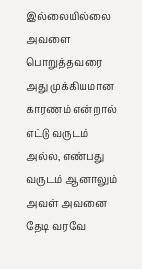இல்லையில்லை அவளை பொறுத்தவரை அது முக்கியமான காரணம் என்றால் எட்டு வருடம் அல்ல, எண்பது வருடம் ஆனாலும் அவள் அவனை தேடி வரவே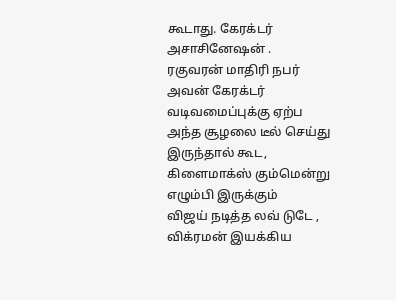கூடாது. கேரக்டர் அசாசினேஷன் .
ரகுவரன் மாதிரி நபர் அவன் கேரக்டர் வடிவமைப்புக்கு ஏற்ப அந்த சூழலை டீல் செய்து இருந்தால் கூட, கிளைமாக்ஸ் கும்மென்று எழும்பி இருக்கும்
விஜய் நடித்த லவ் டுடே , விக்ரமன் இயக்கிய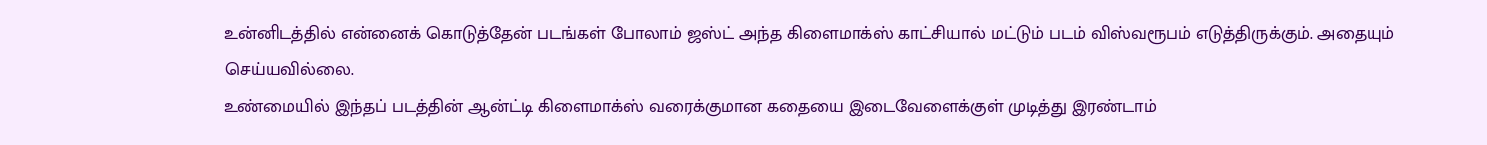உன்னிடத்தில் என்னைக் கொடுத்தேன் படங்கள் போலாம் ஜஸ்ட் அந்த கிளைமாக்ஸ் காட்சியால் மட்டும் படம் விஸ்வரூபம் எடுத்திருக்கும். அதையும் செய்யவில்லை.
உண்மையில் இந்தப் படத்தின் ஆன்ட்டி கிளைமாக்ஸ் வரைக்குமான கதையை இடைவேளைக்குள் முடித்து இரண்டாம்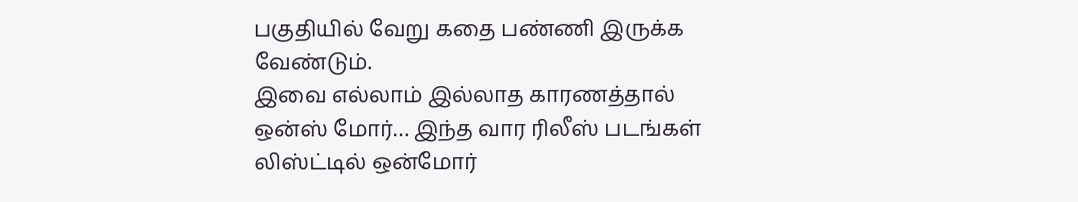பகுதியில் வேறு கதை பண்ணி இருக்க வேண்டும்.
இவை எல்லாம் இல்லாத காரணத்தால்
ஒன்ஸ் மோர்… இந்த வார ரிலீஸ் படங்கள் லிஸ்ட்டில் ஒன்மோர்